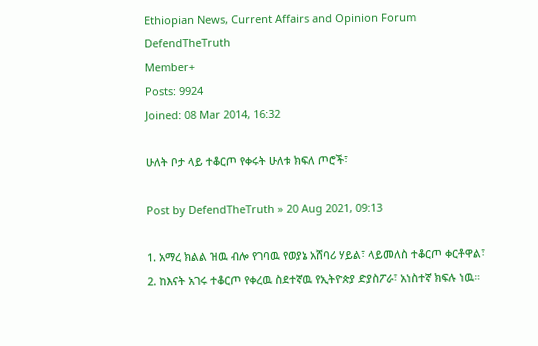Ethiopian News, Current Affairs and Opinion Forum
DefendTheTruth
Member+
Posts: 9924
Joined: 08 Mar 2014, 16:32

ሁለት ቦታ ላይ ተቆርጦ የቀሩት ሁለቱ ክፍለ ጦሮች፣

Post by DefendTheTruth » 20 Aug 2021, 09:13

1. አማረ ክልል ዝዉ ብሎ የገባዉ የወያኔ አሸባሪ ሃይል፣ ላይመለስ ተቆርጦ ቀርቶዋል፣
2. ከእናት አገሩ ተቆርጦ የቀረዉ ስደተኛዉ የኢትዮጵያ ድያስፖራ፣ አነስተኛ ክፍሉ ነዉ።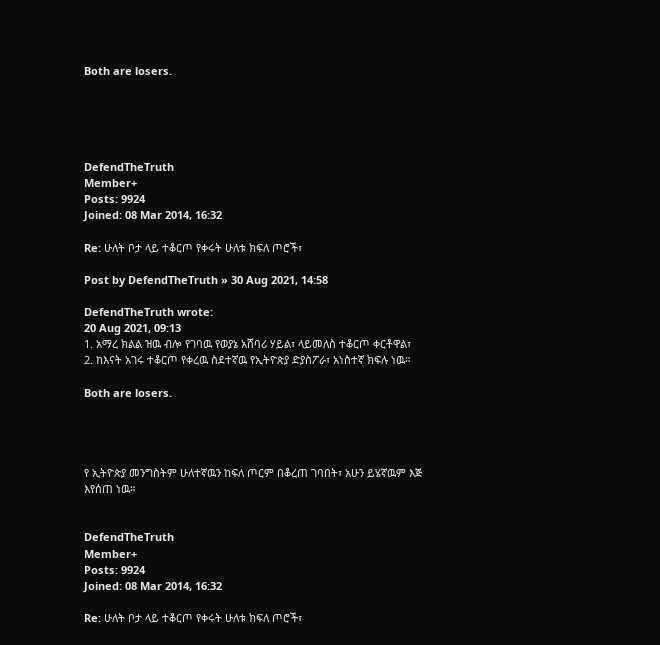Both are losers.





DefendTheTruth
Member+
Posts: 9924
Joined: 08 Mar 2014, 16:32

Re: ሁለት ቦታ ላይ ተቆርጦ የቀሩት ሁለቱ ክፍለ ጦሮች፣

Post by DefendTheTruth » 30 Aug 2021, 14:58

DefendTheTruth wrote:
20 Aug 2021, 09:13
1. አማረ ክልል ዝዉ ብሎ የገባዉ የወያኔ አሸባሪ ሃይል፣ ላይመለስ ተቆርጦ ቀርቶዋል፣
2. ከእናት አገሩ ተቆርጦ የቀረዉ ስደተኛዉ የኢትዮጵያ ድያስፖራ፣ አነስተኛ ክፍሉ ነዉ።

Both are losers.




የ ኢትዮጵያ መንግስትም ሁለተኛዉን ከፍለ ጦርም በቆረጠ ገባበት፣ አሁን ይሄኛዉም እጅ እየሰጠ ነዉ።


DefendTheTruth
Member+
Posts: 9924
Joined: 08 Mar 2014, 16:32

Re: ሁለት ቦታ ላይ ተቆርጦ የቀሩት ሁለቱ ክፍለ ጦሮች፣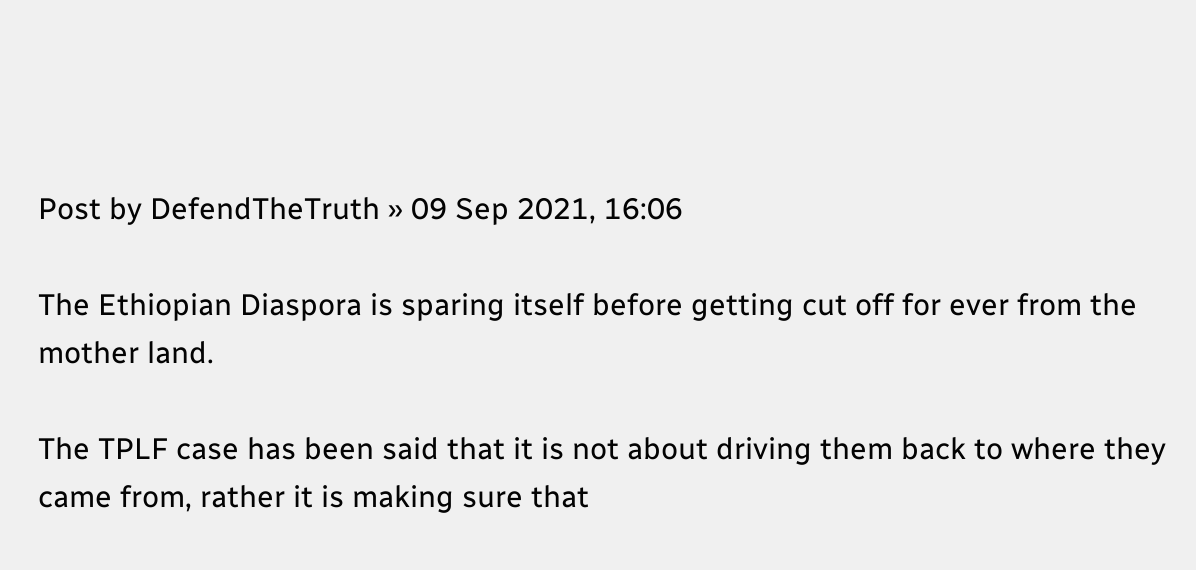Post by DefendTheTruth » 09 Sep 2021, 16:06

The Ethiopian Diaspora is sparing itself before getting cut off for ever from the mother land.

The TPLF case has been said that it is not about driving them back to where they came from, rather it is making sure that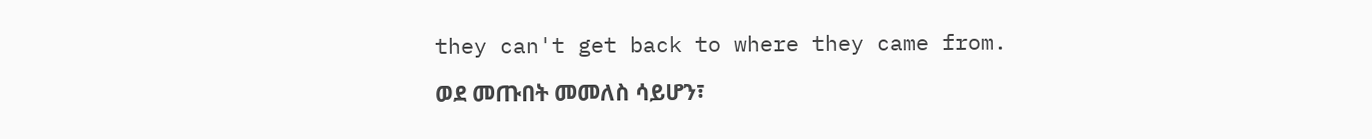they can't get back to where they came from.

ወደ መጡበት መመለስ ሳይሆን፣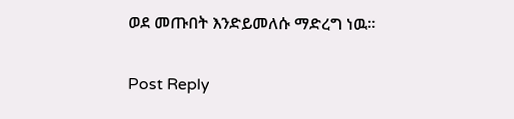ወደ መጡበት እንድይመለሱ ማድረግ ነዉ።


Post Reply